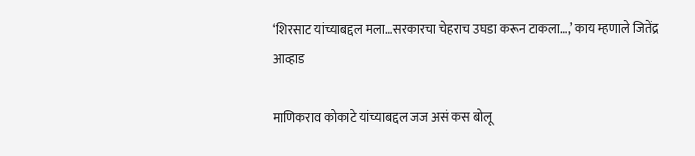‘शिरसाट यांच्याबद्दल मला…सरकारचा चेहराच उघडा करून टाकला…,’ काय म्हणाले जितेंद्र आव्हाड

माणिकराव कोकाटे यांच्याबद्दल जज असं कस बोलू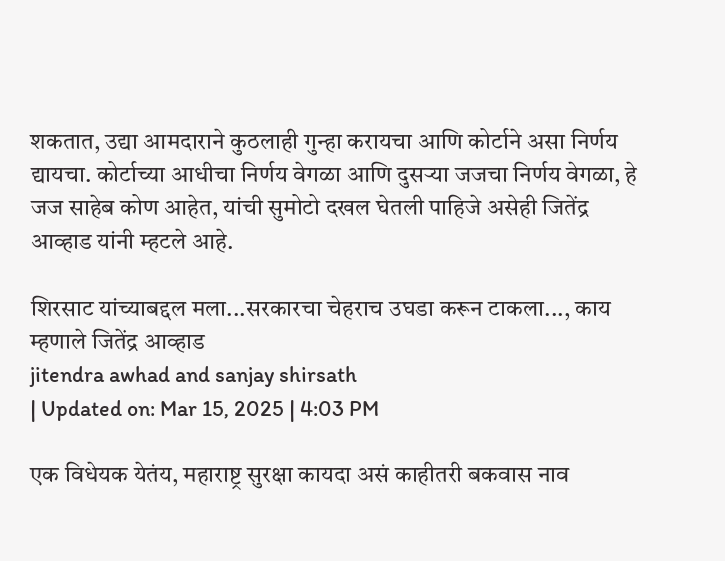शकतात, उद्या आमदाराने कुठलाही गुन्हा करायचा आणि कोर्टाने असा निर्णय द्यायचा. कोर्टाच्या आधीचा निर्णय वेगळा आणि दुसऱ्या जजचा निर्णय वेगळा, हे जज साहेब कोण आहेत, यांची सुमोटो दखल घेतली पाहिजे असेही जितेंद्र आव्हाड यांनी म्हटले आहे.

शिरसाट यांच्याबद्दल मला...सरकारचा चेहराच उघडा करून टाकला..., काय म्हणाले जितेंद्र आव्हाड
jitendra awhad and sanjay shirsath
| Updated on: Mar 15, 2025 | 4:03 PM

एक विधेयक येतंय, महाराष्ट्र सुरक्षा कायदा असं काहीतरी बकवास नाव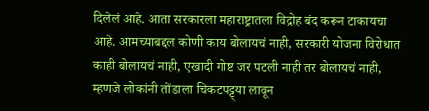दिलेलं आहे. आता सरकारला महाराष्ट्रातला विद्रोह बंद करून टाकायचा आहे. आमच्याबद्दल कोणी काय बोलायचं नाही, सरकारी योजना विरोधात काही बोलायचं नाही, एखादी गोष्ट जर पटली नाही तर बोलायचं नाही, म्हणजे लोकांनी तोंडाला चिकटपट्ट्या लावून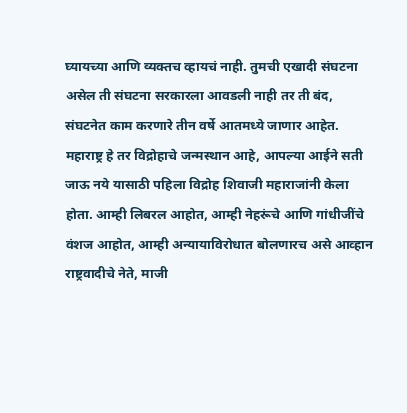घ्यायच्या आणि व्यक्तच व्हायचं नाही. तुमची एखादी संघटना असेल ती संघटना सरकारला आवडली नाही तर ती बंद, संघटनेत काम करणारे तीन वर्षे आतमध्ये जाणार आहेत. महाराष्ट्र हे तर विद्रोहाचे जन्मस्थान आहे, आपल्या आईने सती जाऊ नये यासाठी पहिला विद्रोह शिवाजी महाराजांनी केला होता. आम्ही लिबरल आहोत, आम्ही नेहरूंचे आणि गांधीजींचे वंशज आहोत, आम्ही अन्यायाविरोधात बोलणारच असे आव्हान राष्ट्रवादीचे नेते, माजी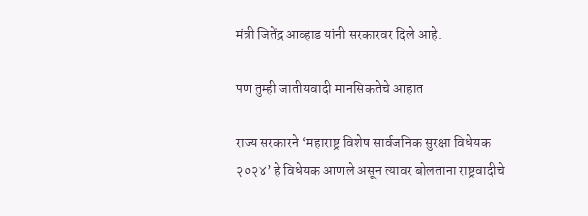मंत्री जितेंद्र आव्हाड यांनी सरकारवर दिले आहे.

पण तुम्ही जातीयवादी मानसिकतेचे आहात

राज्य सरकारने ‘महाराष्ट्र विशेष सार्वजनिक सुरक्षा विधेयक २०२४’ हे विधेयक आणले असून त्यावर बोलताना राष्ट्रवादीचे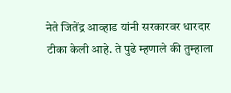नेते जितेंद्र आव्हाड यांनी सरकारवर धारदार टीका केली आहे. ते पुढे म्हणाले की तुम्हाला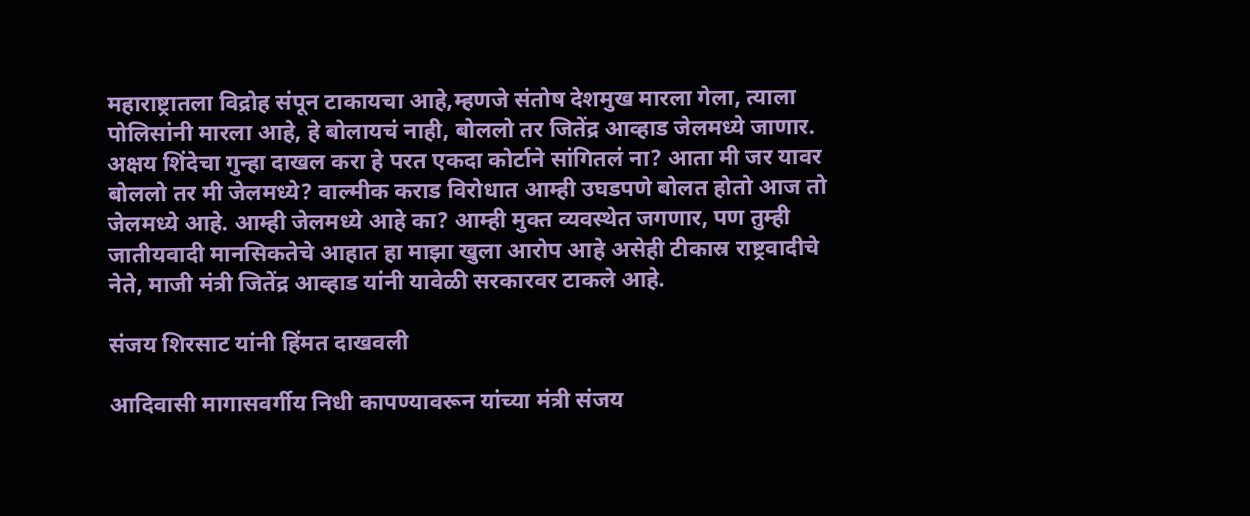महाराष्ट्रातला विद्रोह संपून टाकायचा आहे,म्हणजे संतोष देशमुख मारला गेला, त्याला पोलिसांनी मारला आहे, हे बोलायचं नाही, बोललो तर जितेंद्र आव्हाड जेलमध्ये जाणार. अक्षय शिंदेचा गुन्हा दाखल करा हे परत एकदा कोर्टाने सांगितलं ना? आता मी जर यावर बोललो तर मी जेलमध्ये? वाल्मीक कराड विरोधात आम्ही उघडपणे बोलत होतो आज तो जेलमध्ये आहे. आम्ही जेलमध्ये आहे का? आम्ही मुक्त व्यवस्थेत जगणार, पण तुम्ही जातीयवादी मानसिकतेचे आहात हा माझा खुला आरोप आहे असेही टीकास्र राष्ट्रवादीचे नेते, माजी मंत्री जितेंद्र आव्हाड यांनी यावेळी सरकारवर टाकले आहे.

संजय शिरसाट यांनी हिंमत दाखवली

आदिवासी मागासवर्गीय निधी कापण्यावरून यांच्या मंत्री संजय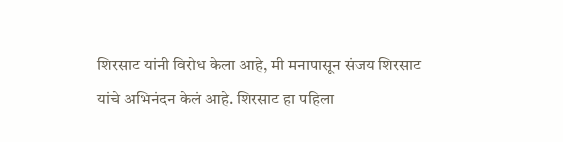शिरसाट यांनी विरोध केला आहे, मी मनापासून संजय शिरसाट यांचे अभिनंदन केलं आहे. शिरसाट हा पहिला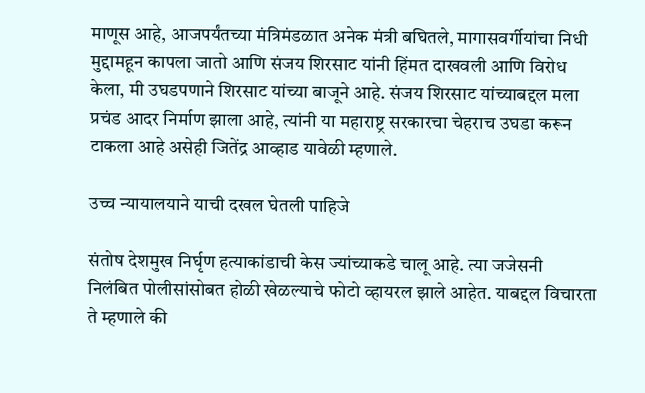माणूस आहे, आजपर्यंतच्या मंत्रिमंडळात अनेक मंत्री बघितले, मागासवर्गीयांचा निधी मुद्दामहून कापला जातो आणि संजय शिरसाट यांनी हिंमत दाखवली आणि विरोध केला, मी उघडपणाने शिरसाट यांच्या बाजूने आहे. संजय शिरसाट यांच्याबद्दल मला प्रचंड आदर निर्माण झाला आहे, त्यांनी या महाराष्ट्र सरकारचा चेहराच उघडा करून टाकला आहे असेही जितेंद्र आव्हाड यावेळी म्हणाले.

उच्च न्यायालयाने याची दखल घेतली पाहिजे

संतोष देशमुख निर्घृण हत्याकांडाची केस ज्यांच्याकडे चालू आहे. त्या जजेसनी निलंबित पोलीसांसोबत होळी खेळल्याचे फोटो व्हायरल झाले आहेत. याबद्दल विचारता ते म्हणाले की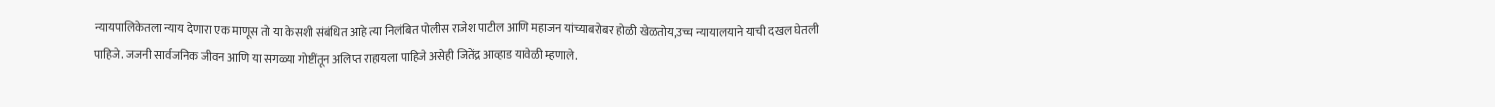न्यायपालिकेतला न्याय देणारा एक माणूस तो या केसशी संबंधित आहे त्या निलंबित पोलीस राजेश पाटील आणि महाजन यांच्याबरोबर होळी खेळतोय,उच्च न्यायालयाने याची दखल घेतली पाहिजे. जजनी सार्वजनिक जीवन आणि या सगळ्या गोष्टींतून अलिप्त राहायला पाहिजे असेही जितेंद्र आव्हाड यावेळी म्हणाले.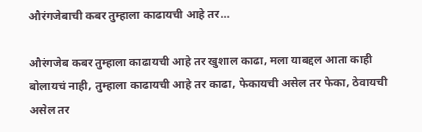औरंगजेबाची कबर तुम्हाला काढायची आहे तर…

औरंगजेब कबर तुम्हाला काढायची आहे तर खुशाल काढा, मला याबद्दल आता काही बोलायचं नाही, तुम्हाला काढायची आहे तर काढा, फेकायची असेल तर फेका, ठेवायची असेल तर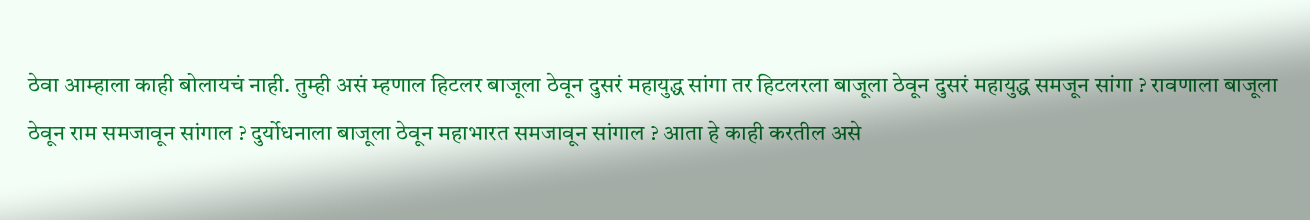ठेवा आम्हाला काही बोलायचं नाही. तुम्ही असं म्हणाल हिटलर बाजूला ठेवून दुसरं महायुद्ध सांगा तर हिटलरला बाजूला ठेवून दुसरं महायुद्ध समजून सांगा ? रावणाला बाजूला ठेवून राम समजावून सांगाल ? दुर्योधनाला बाजूला ठेवून महाभारत समजावून सांगाल ? आता हे काही करतील असे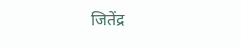जितेंद्र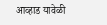आव्हाड यावेळी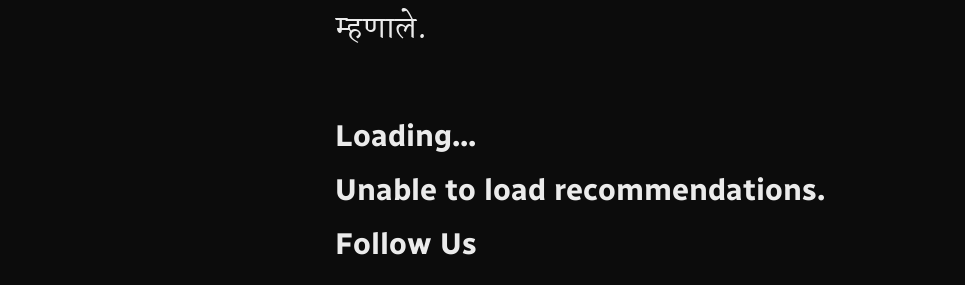म्हणाले.

Loading...
Unable to load recommendations.
Follow Us